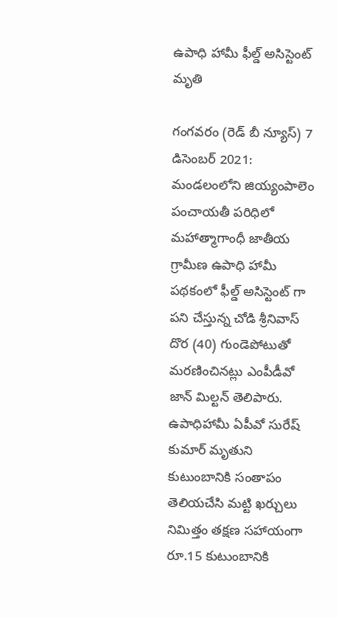ఉపాధి హామీ ఫీల్డ్ అసిస్టెంట్ మృతి

గంగవరం (రెడ్ బీ న్యూస్) 7 డిసెంబర్ 2021: మండలంలోని జియ్యంపాలెం పంచాయతీ పరిధిలో మహాత్మాగాంధీ జాతీయ గ్రామీణ ఉపాధి హామీ పథకంలో ఫీల్డ్ అసిస్టెంట్ గా పని చేస్తున్న చోడి శ్రీనివాస్ దొర (40) గుండెపోటుతో మరణించినట్లు ఎంపీడీవో జాన్ మిల్టన్ తెలిపారు. ఉపాధిహామీ ఏపీవో సురేష్ కుమార్ మృతుని కుటుంబానికి సంతాపం తెలియచేసి మట్టి ఖర్చులు నిమిత్తం తక్షణ సహాయంగా రూ.15 కుటుంబానికి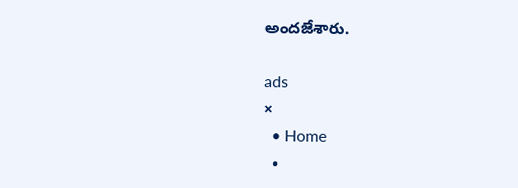అందజేశారు.

ads
×
  • Home
  •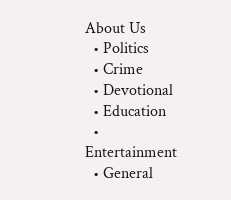About Us
  • Politics
  • Crime
  • Devotional
  • Education
  • Entertainment
  • General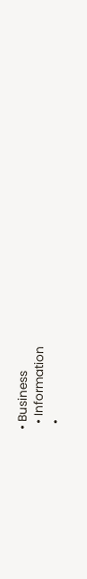• Business
  • Information
  •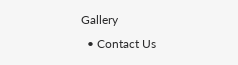Gallery
  • Contact Us